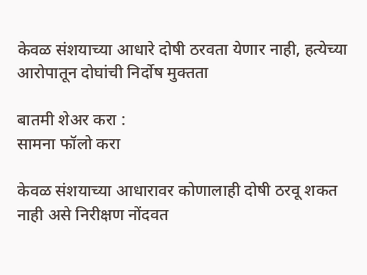केवळ संशयाच्या आधारे दोषी ठरवता येणार नाही, हत्येच्या आरोपातून दोघांची निर्दोष मुक्तता

बातमी शेअर करा :
सामना फॉलो करा

केवळ संशयाच्या आधारावर कोणालाही दोषी ठरवू शकत नाही असे निरीक्षण नोंदवत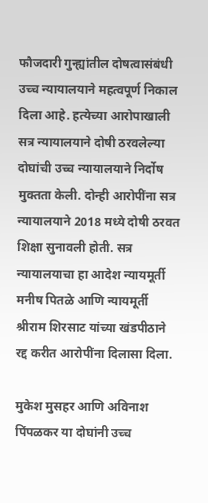फौजदारी गुन्ह्यांतील दोषत्वासंबंधी उच्च न्यायालयाने महत्वपूर्ण निकाल दिला आहे. हत्येच्या आरोपाखाली सत्र न्यायालयाने दोषी ठरवलेल्या दोघांची उच्च न्यायालयाने निर्दोष मुक्तता केली. दोन्ही आरोपींना सत्र न्यायालयाने 2018 मध्ये दोषी ठरवत शिक्षा सुनावली होती. सत्र न्यायालयाचा हा आदेश न्यायमूर्ती मनीष पितळे आणि न्यायमूर्ती श्रीराम शिरसाट यांच्या खंडपीठाने रद्द करीत आरोपींना दिलासा दिला.

मुकेश मुसहर आणि अविनाश पिंपळकर या दोघांनी उच्च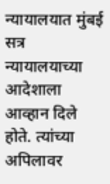न्यायालयात मुंबई सत्र न्यायालयाच्या आदेशाला आव्हान दिले होते. त्यांच्या अपिलावर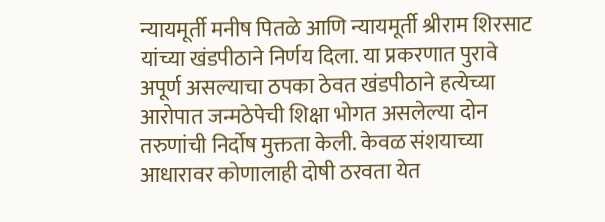न्यायमूर्ती मनीष पितळे आणि न्यायमूर्ती श्रीराम शिरसाट यांच्या खंडपीठाने निर्णय दिला. या प्रकरणात पुरावे अपूर्ण असल्याचा ठपका ठेवत खंडपीठाने हत्येच्या आरोपात जन्मठेपेची शिक्षा भोगत असलेल्या दोन तरुणांची निर्दोष मुक्तता केली. केवळ संशयाच्या आधारावर कोणालाही दोषी ठरवता येत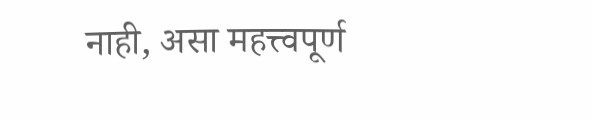नाही, असा महत्त्वपूर्ण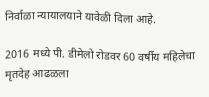निर्वाळा न्यायालयाने यावेळी दिला आहे.

2016 मध्ये पी. डीमेलो रोडवर 60 वर्षीय महिलेचा मृतदेह आढळला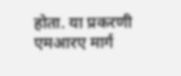होता. या प्रकरणी एमआरए मार्ग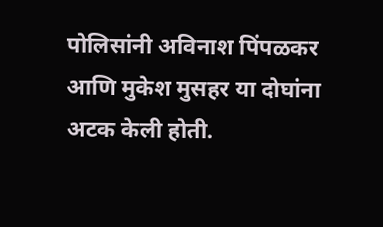पोलिसांनी अविनाश पिंपळकर आणि मुकेश मुसहर या दोघांना अटक केली होती.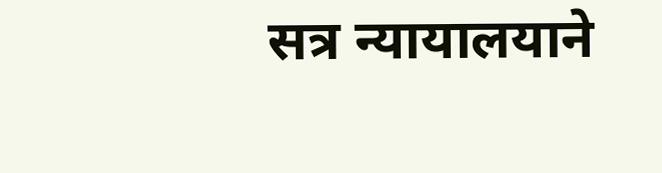सत्र न्यायालयाने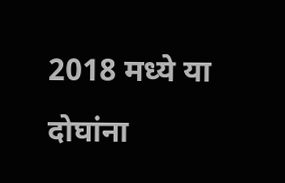2018 मध्ये या दोघांना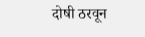दोषी ठरवून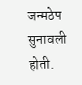जन्मठेप सुनावली होती.